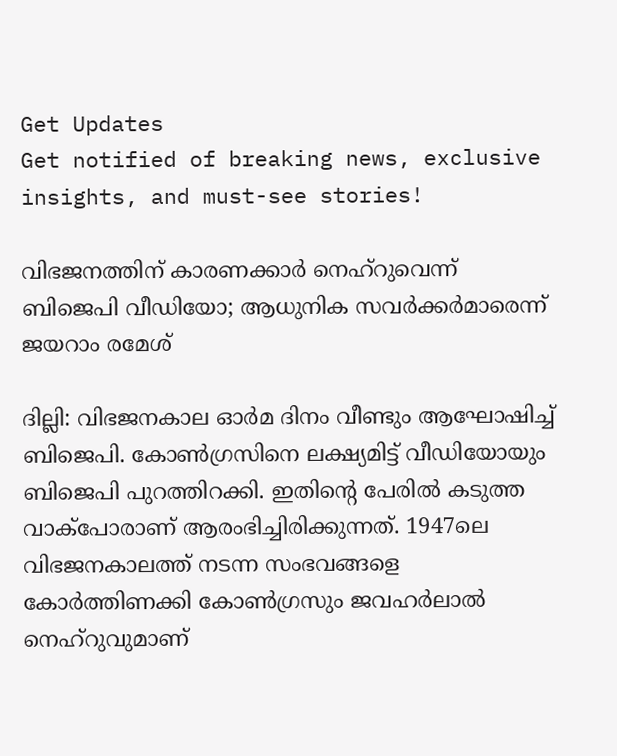Get Updates
Get notified of breaking news, exclusive insights, and must-see stories!

വിഭജനത്തിന് കാരണക്കാര്‍ നെഹ്‌റുവെന്ന് ബിജെപി വീഡിയോ; ആധുനിക സവര്‍ക്കര്‍മാരെന്ന് ജയറാം രമേശ്

ദില്ലി: വിഭജനകാല ഓര്‍മ ദിനം വീണ്ടും ആഘോഷിച്ച് ബിജെപി. കോണ്‍ഗ്രസിനെ ലക്ഷ്യമിട്ട് വീഡിയോയും ബിജെപി പുറത്തിറക്കി. ഇതിന്റെ പേരില്‍ കടുത്ത വാക്‌പോരാണ് ആരംഭിച്ചിരിക്കുന്നത്. 1947ലെ വിഭജനകാലത്ത് നടന്ന സംഭവങ്ങളെ കോര്‍ത്തിണക്കി കോണ്‍ഗ്രസും ജവഹര്‍ലാല്‍ നെഹ്‌റുവുമാണ്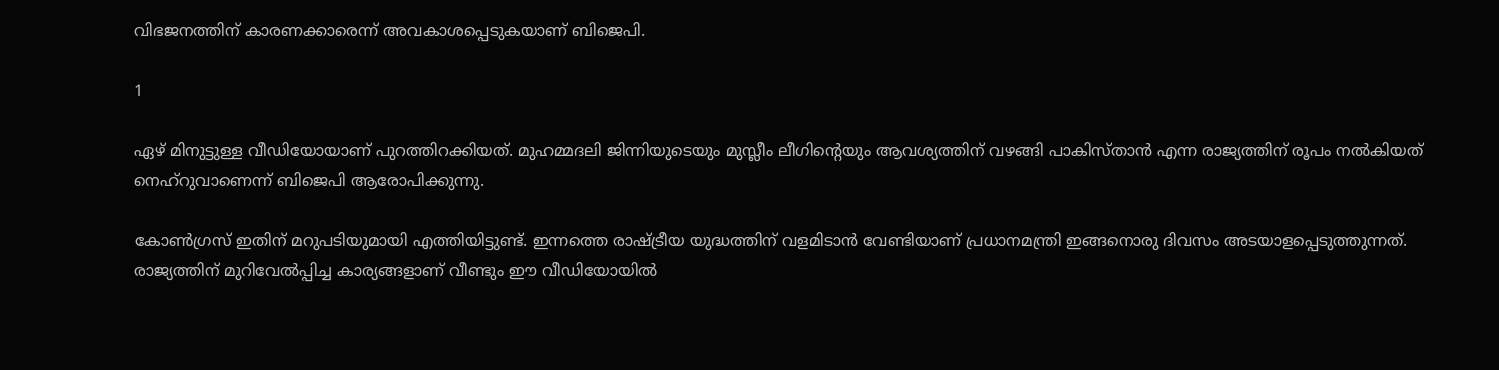വിഭജനത്തിന് കാരണക്കാരെന്ന് അവകാശപ്പെടുകയാണ് ബിജെപി.

1

ഏഴ് മിനുട്ടുള്ള വീഡിയോയാണ് പുറത്തിറക്കിയത്. മുഹമ്മദലി ജിന്നിയുടെയും മുസ്ലീം ലീഗിന്റെയും ആവശ്യത്തിന് വഴങ്ങി പാകിസ്താന്‍ എന്ന രാജ്യത്തിന് രൂപം നല്‍കിയത് നെഹ്‌റുവാണെന്ന് ബിജെപി ആരോപിക്കുന്നു.

കോണ്‍ഗ്രസ് ഇതിന് മറുപടിയുമായി എത്തിയിട്ടുണ്ട്. ഇന്നത്തെ രാഷ്ട്രീയ യുദ്ധത്തിന് വളമിടാന്‍ വേണ്ടിയാണ് പ്രധാനമന്ത്രി ഇങ്ങനൊരു ദിവസം അടയാളപ്പെടുത്തുന്നത്. രാജ്യത്തിന് മുറിവേല്‍പ്പിച്ച കാര്യങ്ങളാണ് വീണ്ടും ഈ വീഡിയോയില്‍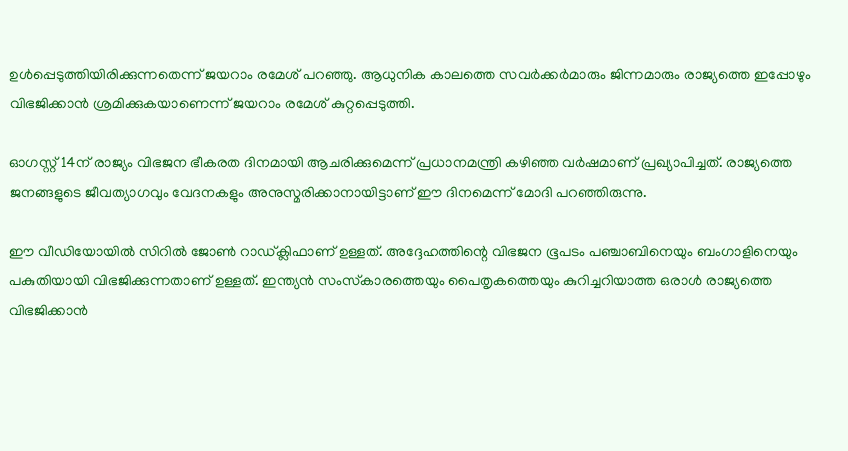ഉള്‍പ്പെടുത്തിയിരിക്കുന്നതെന്ന് ജയറാം രമേശ് പറഞ്ഞു. ആധുനിക കാലത്തെ സവര്‍ക്കര്‍മാരും ജിന്നമാരും രാജ്യത്തെ ഇപ്പോഴും വിഭജിക്കാന്‍ ശ്രമിക്കുകയാണെന്ന് ജയറാം രമേശ് കുറ്റപ്പെടുത്തി.

ഓഗസ്റ്റ് 14ന് രാജ്യം വിഭജന ഭീകരത ദിനമായി ആചരിക്കുമെന്ന് പ്രധാനമന്ത്രി കഴിഞ്ഞ വര്‍ഷമാണ് പ്രഖ്യാപിച്ചത്. രാജ്യത്തെ ജനങ്ങളുടെ ജീവത്യാഗവും വേദനകളും അനുസ്മരിക്കാനായിട്ടാണ് ഈ ദിനമെന്ന് മോദി പറഞ്ഞിരുന്നു.

ഈ വീഡിയോയില്‍ സിറില്‍ ജോണ്‍ റാഡ്ക്ലിഫാണ് ഉള്ളത്. അദ്ദേഹത്തിന്റെ വിഭജന ഭൂപടം പഞ്ചാബിനെയും ബംഗാളിനെയും പകുതിയായി വിഭജിക്കുന്നതാണ് ഉള്ളത്. ഇന്ത്യന്‍ സംസ്‌കാരത്തെയും പൈതൃകത്തെയും കുറിച്ചറിയാത്ത ഒരാള്‍ രാജ്യത്തെ വിഭജിക്കാന്‍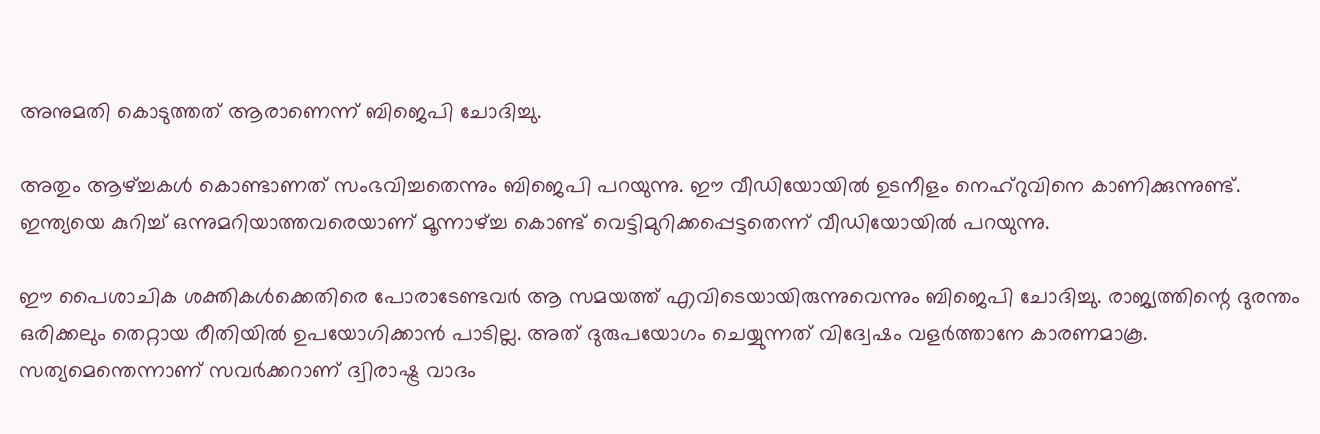അനുമതി കൊടുത്തത് ആരാണെന്ന് ബിജെപി ചോദിച്ചു.

അതും ആഴ്ച്ചകള്‍ കൊണ്ടാണത് സംഭവിച്ചതെന്നും ബിജെപി പറയുന്നു. ഈ വീഡിയോയില്‍ ഉടനീളം നെഹ്‌റുവിനെ കാണിക്കുന്നുണ്ട്. ഇന്ത്യയെ കുറിച്ച് ഒന്നുമറിയാത്തവരെയാണ് മൂന്നാഴ്ച്ച കൊണ്ട് വെട്ടിമുറിക്കപ്പെട്ടതെന്ന് വീഡിയോയില്‍ പറയുന്നു.

ഈ പൈശാചിക ശക്തികള്‍ക്കെതിരെ പോരാടേണ്ടവര്‍ ആ സമയത്ത് എവിടെയായിരുന്നുവെന്നും ബിജെപി ചോദിച്ചു. രാജ്യത്തിന്റെ ദുരന്തം ഒരിക്കലും തെറ്റായ രീതിയില്‍ ഉപയോഗിക്കാന്‍ പാടില്ല. അത് ദുരുപയോഗം ചെയ്യുന്നത് വിദ്വേഷം വളര്‍ത്താനേ കാരണമാകൂ. സത്യമെന്തെന്നാണ് സവര്‍ക്കറാണ് ദ്വിരാഷ്ട്ര വാദം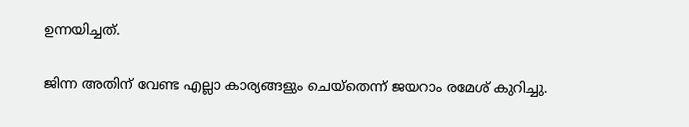ഉന്നയിച്ചത്.

ജിന്ന അതിന് വേണ്ട എല്ലാ കാര്യങ്ങളും ചെയ്‌തെന്ന് ജയറാം രമേശ് കുറിച്ചു.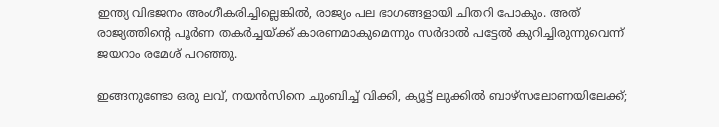ഇന്ത്യ വിഭജനം അംഗീകരിച്ചില്ലെങ്കില്‍, രാജ്യം പല ഭാഗങ്ങളായി ചിതറി പോകും. അത് രാജ്യത്തിന്റെ പൂര്‍ണ തകര്‍ച്ചയ്ക്ക് കാരണമാകുമെന്നും സര്‍ദാല്‍ പട്ടേല്‍ കുറിച്ചിരുന്നുവെന്ന് ജയറാം രമേശ് പറഞ്ഞു.

ഇങ്ങനുണ്ടോ ഒരു ലവ്, നയന്‍സിനെ ചുംബിച്ച് വിക്കി, ക്യൂട്ട് ലുക്കില്‍ ബാഴ്‌സലോണയിലേക്ക്;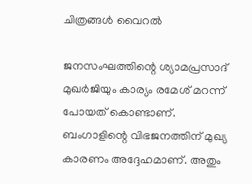ചിത്രങ്ങള്‍ വൈറല്‍

ജനസംഘത്തിന്റെ ശ്യാമപ്രസാദ് മുഖര്‍ജിയും കാര്യം രമേശ് മറന്ന് പോയത് കൊണ്ടാണ്. ബംഗാളിന്റെ വിഭജനത്തിന് മുഖ്യ കാരണം അദ്ദേഹമാണ്. അതും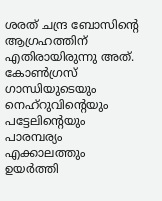ശരത് ചന്ദ്ര ബോസിന്റെ ആഗ്രഹത്തിന് എതിരായിരുന്നു അത്. കോണ്‍ഗ്രസ് ഗാന്ധിയുടെയും നെഹ്‌റുവിന്റെയും പട്ടേലിന്റെയും പാരമ്പര്യം എക്കാലത്തും ഉയര്‍ത്തി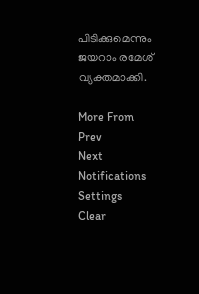പിടിക്കുമെന്നും ജയറാം രമേശ് വ്യക്തമാക്കി.

More From
Prev
Next
Notifications
Settings
Clear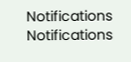Notifications
Notifications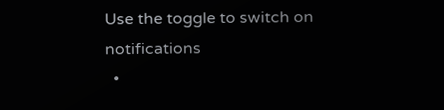Use the toggle to switch on notifications
  •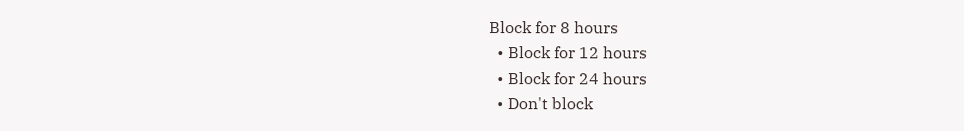Block for 8 hours
  • Block for 12 hours
  • Block for 24 hours
  • Don't block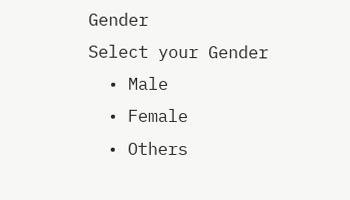Gender
Select your Gender
  • Male
  • Female
  • Others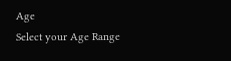Age
Select your Age Range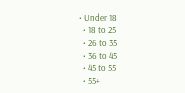• Under 18
  • 18 to 25
  • 26 to 35
  • 36 to 45
  • 45 to 55
  • 55+